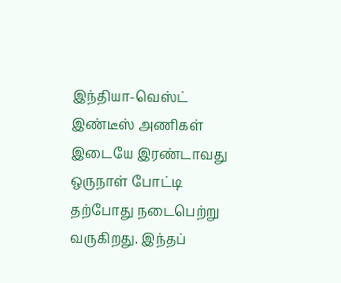இந்தியா-வெஸ்ட் இண்டீஸ் அணிகள் இடையே இரண்டாவது ஒருநாள் போட்டி தற்போது நடைபெற்று வருகிறது. இந்தப்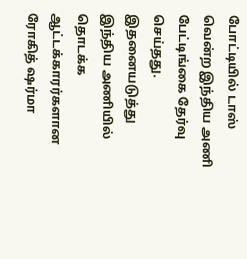போட்டியில் டாஸ் வென்ற இந்திய அணி பேட்டிங்கை தேர்வு செய்தது. இதனையடுத்து இந்திய அணியில் தொடக்க ஆட்டக்காரர்களான ரோகித் ஷர்மா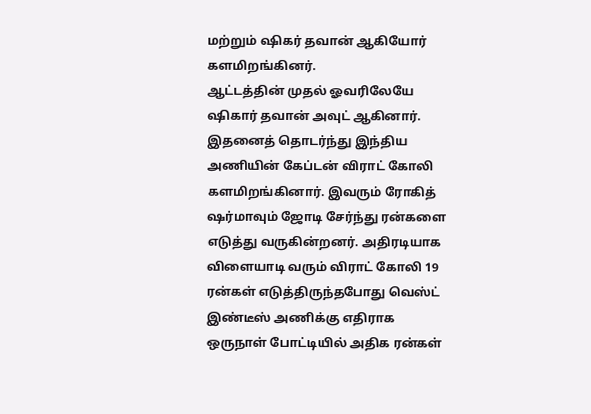மற்றும் ஷிகர் தவான் ஆகியோர் களமிறங்கினர்.
ஆட்டத்தின் முதல் ஓவரிலேயே ஷிகார் தவான் அவுட் ஆகினார். இதனைத் தொடர்ந்து இந்திய அணியின் கேப்டன் விராட் கோலி களமிறங்கினார். இவரும் ரோகித் ஷர்மாவும் ஜோடி சேர்ந்து ரன்களை எடுத்து வருகின்றனர். அதிரடியாக விளையாடி வரும் விராட் கோலி 19 ரன்கள் எடுத்திருந்தபோது வெஸ்ட் இண்டீஸ் அணிக்கு எதிராக ஒருநாள் போட்டியில் அதிக ரன்கள்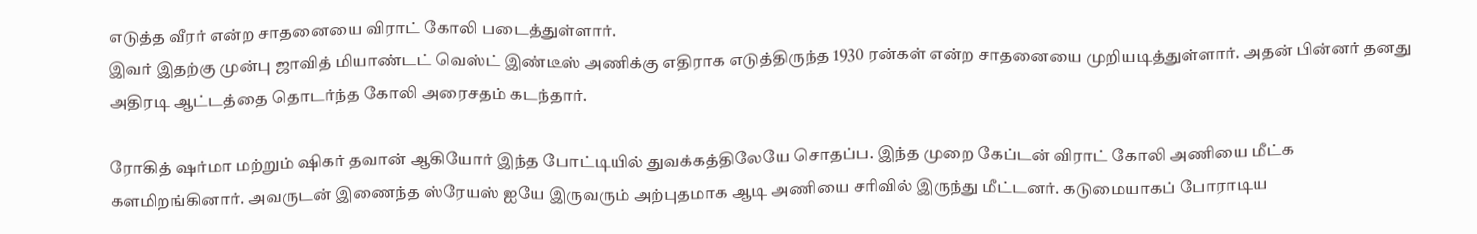எடுத்த வீரர் என்ற சாதனையை விராட் கோலி படைத்துள்ளார்.
இவர் இதற்கு முன்பு ஜாவித் மியாண்டட் வெஸ்ட் இண்டீஸ் அணிக்கு எதிராக எடுத்திருந்த 1930 ரன்கள் என்ற சாதனையை முறியடித்துள்ளார். அதன் பின்னர் தனது அதிரடி ஆட்டத்தை தொடர்ந்த கோலி அரைசதம் கடந்தார்.

ரோகித் ஷர்மா மற்றும் ஷிகர் தவான் ஆகியோர் இந்த போட்டியில் துவக்கத்திலேயே சொதப்ப. இந்த முறை கேப்டன் விராட் கோலி அணியை மீட்க களமிறங்கினார். அவருடன் இணைந்த ஸ்ரேயஸ் ஐயே இருவரும் அற்புதமாக ஆடி அணியை சரிவில் இருந்து மீட்டனர். கடுமையாகப் போராடிய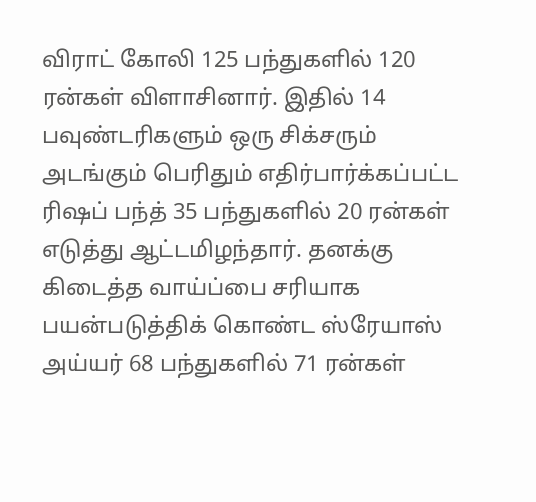விராட் கோலி 125 பந்துகளில் 120 ரன்கள் விளாசினார். இதில் 14 பவுண்டரிகளும் ஒரு சிக்சரும் அடங்கும் பெரிதும் எதிர்பார்க்கப்பட்ட ரிஷப் பந்த் 35 பந்துகளில் 20 ரன்கள் எடுத்து ஆட்டமிழந்தார். தனக்கு கிடைத்த வாய்ப்பை சரியாக பயன்படுத்திக் கொண்ட ஸ்ரேயாஸ் அய்யர் 68 பந்துகளில் 71 ரன்கள்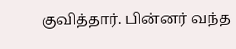குவித்தார். பின்னர் வந்த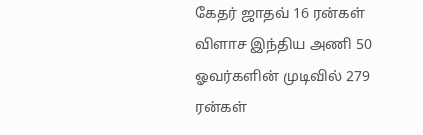கேதர் ஜாதவ் 16 ரன்கள் விளாச இந்திய அணி 50 ஓவர்களின் முடிவில் 279 ரன்கள்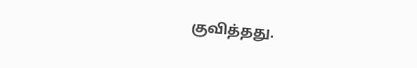குவித்தது.